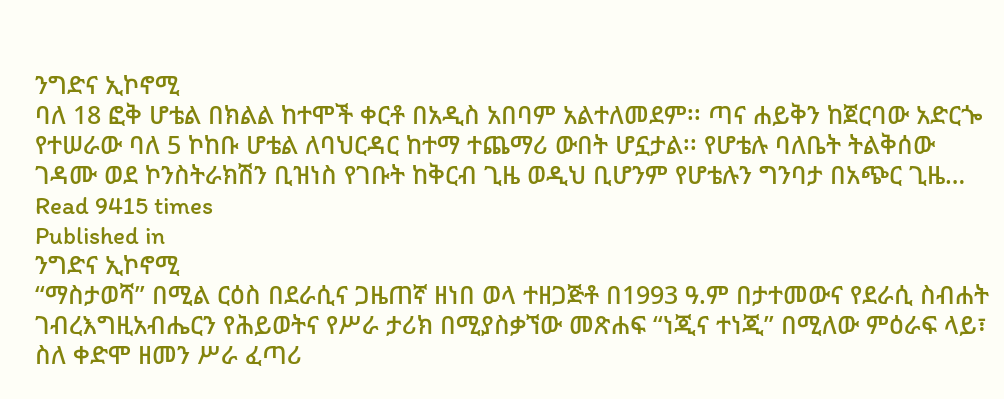ንግድና ኢኮኖሚ
ባለ 18 ፎቅ ሆቴል በክልል ከተሞች ቀርቶ በአዲስ አበባም አልተለመደም፡፡ ጣና ሐይቅን ከጀርባው አድርጐ የተሠራው ባለ 5 ኮከቡ ሆቴል ለባህርዳር ከተማ ተጨማሪ ውበት ሆኗታል፡፡ የሆቴሉ ባለቤት ትልቅሰው ገዳሙ ወደ ኮንስትራክሽን ቢዝነስ የገቡት ከቅርብ ጊዜ ወዲህ ቢሆንም የሆቴሉን ግንባታ በአጭር ጊዜ…
Read 9415 times
Published in
ንግድና ኢኮኖሚ
“ማስታወሻ” በሚል ርዕስ በደራሲና ጋዜጠኛ ዘነበ ወላ ተዘጋጅቶ በ1993 ዓ.ም በታተመውና የደራሲ ስብሐት ገብረእግዚአብሔርን የሕይወትና የሥራ ታሪክ በሚያስቃኘው መጽሐፍ “ነጂና ተነጂ” በሚለው ምዕራፍ ላይ፣ ስለ ቀድሞ ዘመን ሥራ ፈጣሪ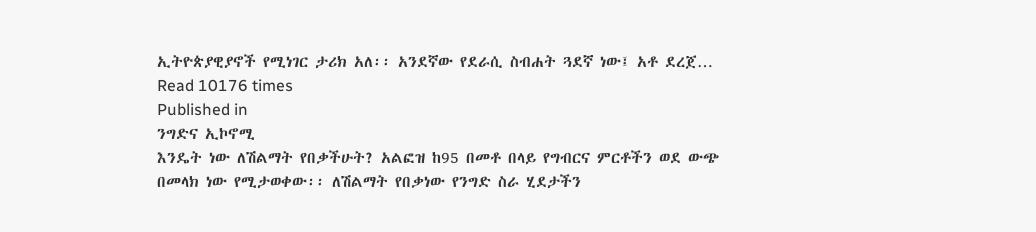ኢትዮጵያዊያኖች የሚነገር ታሪክ አለ፡፡ አንደኛው የደራሲ ስብሐት ጓደኛ ነው፤ አቶ ደረጀ…
Read 10176 times
Published in
ንግድና ኢኮኖሚ
እንዴት ነው ለሽልማት የበቃችሁት? አልፎዝ ከ95 በመቶ በላይ የግብርና ምርቶችን ወደ ውጭ በመላክ ነው የሚታወቀው፡፡ ለሽልማት የበቃነው የንግድ ስራ ሂደታችን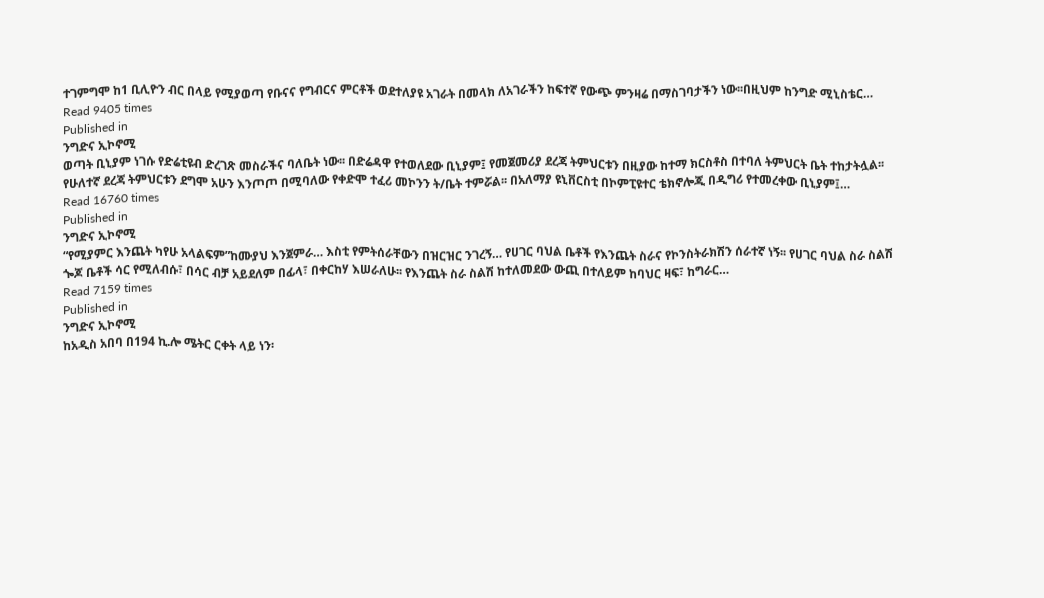ተገምግሞ ከ1 ቢሊዮን ብር በላይ የሚያወጣ የቡናና የግብርና ምርቶች ወደተለያዩ አገራት በመላክ ለአገራችን ከፍተኛ የውጭ ምንዛሬ በማስገባታችን ነው፡፡በዚህም ከንግድ ሚኒስቴር…
Read 9405 times
Published in
ንግድና ኢኮኖሚ
ወጣት ቢኒያም ነገሱ የድሬቲዩብ ድረገጽ መስራችና ባለቤት ነው፡፡ በድሬዳዋ የተወለደው ቢኒያም፤ የመጀመሪያ ደረጃ ትምህርቱን በዚያው ከተማ ክርስቶስ በተባለ ትምህርት ቤት ተከታትሏል፡፡ የሁለተኛ ደረጃ ትምህርቱን ደግሞ አሁን እንጦጦ በሚባለው የቀድሞ ተፈሪ መኮንን ት/ቤት ተምሯል፡፡ በአለማያ ዩኒቨርስቲ በኮምፒዩተር ቴክኖሎጂ በዲግሪ የተመረቀው ቢኒያም፤…
Read 16760 times
Published in
ንግድና ኢኮኖሚ
“የሚያምር እንጨት ካየሁ አላልፍም”ከሙያህ እንጀምራ… እስቲ የምትሰራቸውን በዝርዝር ንገረኝ… የሀገር ባህል ቤቶች የእንጨት ስራና የኮንስትራክሽን ሰራተኛ ነኝ፡፡ የሀገር ባህል ስራ ስልሽ ጐጆ ቤቶች ሳር የሚለብሱ፣ በሳር ብቻ አይደለም በፊላ፣ በቀርከሃ እሠራለሁ፡፡ የእንጨት ስራ ስልሽ ከተለመደው ውጪ በተለይም ከባህር ዛፍ፣ ከግራር…
Read 7159 times
Published in
ንግድና ኢኮኖሚ
ከአዲስ አበባ በ194 ኪ.ሎ ሜትር ርቀት ላይ ነን፡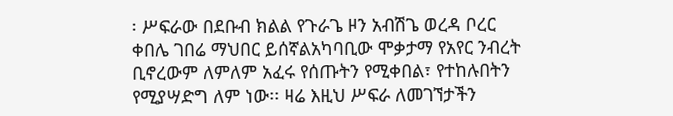፡ ሥፍራው በደቡብ ክልል የጉራጌ ዞን አብሽጌ ወረዳ ቦረር ቀበሌ ገበሬ ማህበር ይሰኛልአካባቢው ሞቃታማ የአየር ንብረት ቢኖረውም ለምለም አፈሩ የሰጡትን የሚቀበል፣ የተከሉበትን የሚያሣድግ ለም ነው፡፡ ዛሬ እዚህ ሥፍራ ለመገኘታችን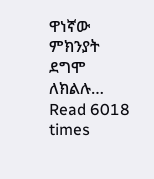ዋነኛው ምክንያት ደግሞ ለክልሉ…
Read 6018 times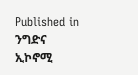Published in
ንግድና ኢኮኖሚ